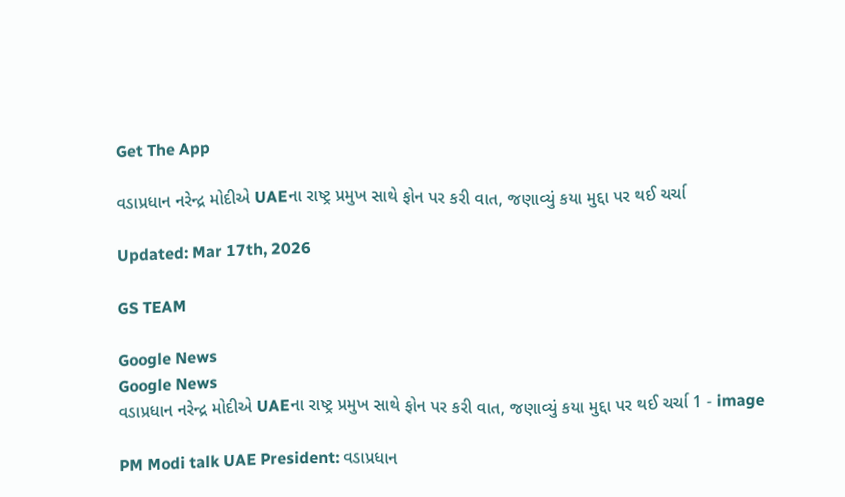Get The App

વડાપ્રધાન નરેન્દ્ર મોદીએ UAEના રાષ્ટ્ર પ્રમુખ સાથે ફોન પર કરી વાત, જણાવ્યું કયા મુદ્દા પર થઈ ચર્ચા

Updated: Mar 17th, 2026

GS TEAM

Google News
Google News
વડાપ્રધાન નરેન્દ્ર મોદીએ UAEના રાષ્ટ્ર પ્રમુખ સાથે ફોન પર કરી વાત, જણાવ્યું કયા મુદ્દા પર થઈ ચર્ચા 1 - image

PM Modi talk UAE President: વડાપ્રધાન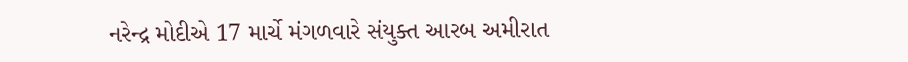નરેન્દ્ર મોદીએ 17 માર્ચે મંગળવારે સંયુક્ત આરબ અમીરાત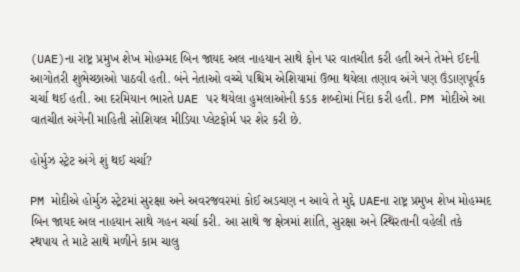(UAE)ના રાષ્ટ્ર પ્રમુખ શેખ મોહમ્મદ બિન જાયદ અલ નાહયાન સાથે ફોન પર વાતચીત કરી હતી અને તેમને ઈદની આગોતરી શુભેચ્છાઓ પાઠવી હતી. બંને નેતાઓ વચ્ચે પશ્ચિમ એશિયામાં ઉભા થયેલા તણાવ અંગે પણ ઉંડાણપૂર્વક ચર્ચા થઈ હતી. આ દરમિયાન ભારતે UAE પર થયેલા હુમલાઓની કડક શબ્દોમાં નિંદા કરી હતી. PM મોદીએ આ વાતચીત અંગેની માહિતી સોશિયલ મીડિયા પ્લેટફોર્મ પર શેર કરી છે.

હોર્મુઝ સ્ટ્રેટ અંગે શું થઈ ચર્ચા?

PM મોદીએ હોર્મુઝ સ્ટ્રેટમાં સુરક્ષા અને અવરજવરમાં કોઈ અડચણ ન આવે તે મુદ્દે UAEના રાષ્ટ્ર પ્રમુખ શેખ મોહમ્મદ બિન જાયદ અલ નાહયાન સાથે ગહન ચર્ચા કરી. આ સાથે જ ક્ષેત્રમાં શાંતિ, સુરક્ષા અને સ્થિરતાની વહેલી તકે સ્થપાય તે માટે સાથે મળીને કામ ચાલુ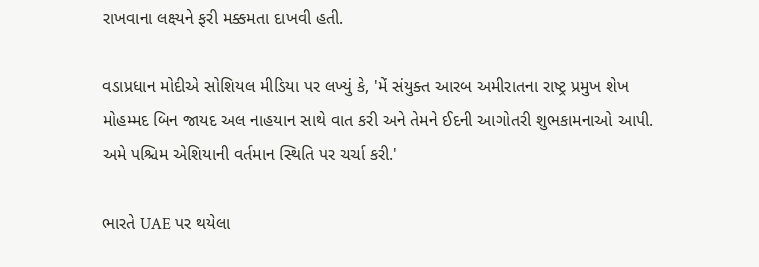રાખવાના લક્ષ્યને ફરી મક્કમતા દાખવી હતી.

વડાપ્રધાન મોદીએ સોશિયલ મીડિયા પર લખ્યું કે, 'મેં સંયુક્ત આરબ અમીરાતના રાષ્ટ્ર પ્રમુખ શેખ મોહમ્મદ બિન જાયદ અલ નાહયાન સાથે વાત કરી અને તેમને ઈદની આગોતરી શુભકામનાઓ આપી. અમે પશ્ચિમ એશિયાની વર્તમાન સ્થિતિ પર ચર્ચા કરી.'

ભારતે UAE પર થયેલા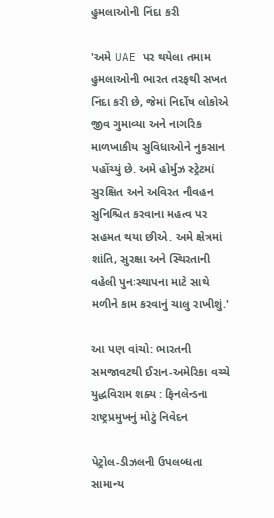હુમલાઓની નિંદા કરી

'અમે UAE પર થયેલા તમામ હુમલાઓની ભારત તરફથી સખત નિંદા કરી છે, જેમાં નિર્દોષ લોકોએ જીવ ગુમાવ્યા અને નાગરિક માળખાકીય સુવિધાઓને નુકસાન પહોંચ્યું છે. અમે હોર્મુઝ સ્ટ્રેટમાં સુરક્ષિત અને અવિરત નૌવહન સુનિશ્ચિત કરવાના મહત્વ પર સહમત થયા છીએ. અમે ક્ષેત્રમાં શાંતિ, સુરક્ષા અને સ્થિરતાની વહેલી પુનઃસ્થાપના માટે સાથે મળીને કામ કરવાનું ચાલુ રાખીશું.'

આ પણ વાંચો: ભારતની સમજાવટથી ઈરાન-અમેરિકા વચ્ચે યુદ્ધવિરામ શક્ય : ફિનલેન્ડના રાષ્ટ્રપ્રમુખનું મોટું નિવેદન

પેટ્રોલ-ડીઝલની ઉપલબ્ધતા સામાન્ય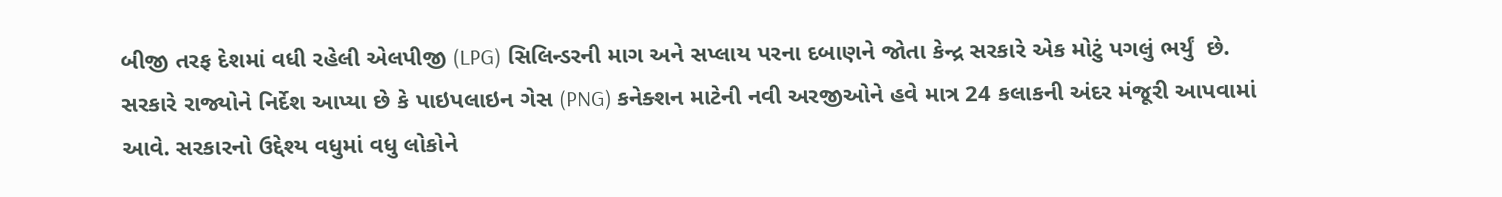બીજી તરફ દેશમાં વધી રહેલી એલપીજી (LPG) સિલિન્ડરની માગ અને સપ્લાય પરના દબાણને જોતા કેન્દ્ર સરકારે એક મોટું પગલું ભર્યું  છે. સરકારે રાજ્યોને નિર્દેશ આપ્યા છે કે પાઇપલાઇન ગેસ (PNG) કનેક્શન માટેની નવી અરજીઓને હવે માત્ર 24 કલાકની અંદર મંજૂરી આપવામાં આવે. સરકારનો ઉદ્દેશ્ય વધુમાં વધુ લોકોને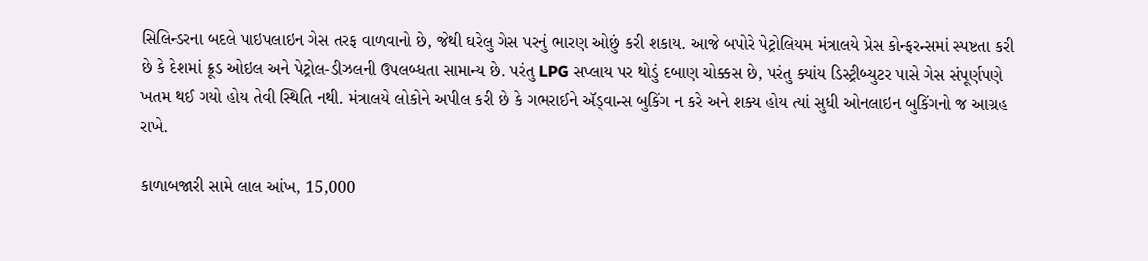સિલિન્ડરના બદલે પાઇપલાઇન ગેસ તરફ વાળવાનો છે, જેથી ઘરેલુ ગેસ પરનું ભારણ ઓછું કરી શકાય. આજે બપોરે પેટ્રોલિયમ મંત્રાલયે પ્રેસ કોન્ફરન્સમાં સ્પષ્ટતા કરી છે કે દેશમાં ક્રૂડ ઓઇલ અને પેટ્રોલ-ડીઝલની ઉપલબ્ધતા સામાન્ય છે. પરંતુ LPG સપ્લાય પર થોડું દબાણ ચોક્કસ છે, પરંતુ ક્યાંય ડિસ્ટ્રીબ્યુટર પાસે ગેસ સંપૂર્ણપણે ખતમ થઈ ગયો હોય તેવી સ્થિતિ નથી. મંત્રાલયે લોકોને અપીલ કરી છે કે ગભરાઈને ઍડ્વાન્સ બુકિંગ ન કરે અને શક્ય હોય ત્યાં સુધી ઓનલાઇન બુકિંગનો જ આગ્રહ રાખે.

કાળાબજારી સામે લાલ આંખ, 15,000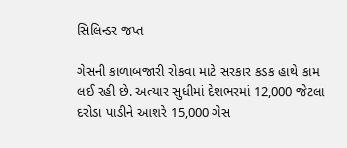સિલિન્ડર જપ્ત

ગેસની કાળાબજારી રોકવા માટે સરકાર કડક હાથે કામ લઈ રહી છે. અત્યાર સુધીમાં દેશભરમાં 12,000 જેટલા દરોડા પાડીને આશરે 15,000 ગેસ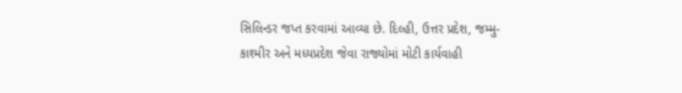સિલિન્ડર જપ્ત કરવામાં આવ્યા છે. દિલ્હી, ઉત્તર પ્રદેશ, જમ્મુ-કાશ્મીર અને મધ્યપ્રદેશ જેવા રાજ્યોમાં મોટી કાર્યવાહી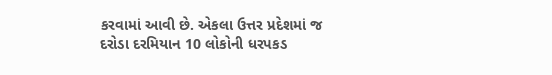કરવામાં આવી છે. એકલા ઉત્તર પ્રદેશમાં જ દરોડા દરમિયાન 10 લોકોની ધરપકડ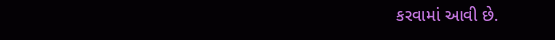કરવામાં આવી છે.